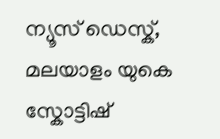ന്യൂസ് ഡെസ്ക്, മലയാളം യുകെ
സ്കോട്ടിഷ്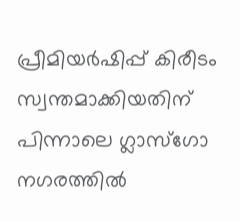പ്രീമിയർഷിപ്പ് കിരീടം സ്വന്തമാക്കിയതിന് പിന്നാലെ ഗ്ലാസ്ഗോ നഗരത്തിൽ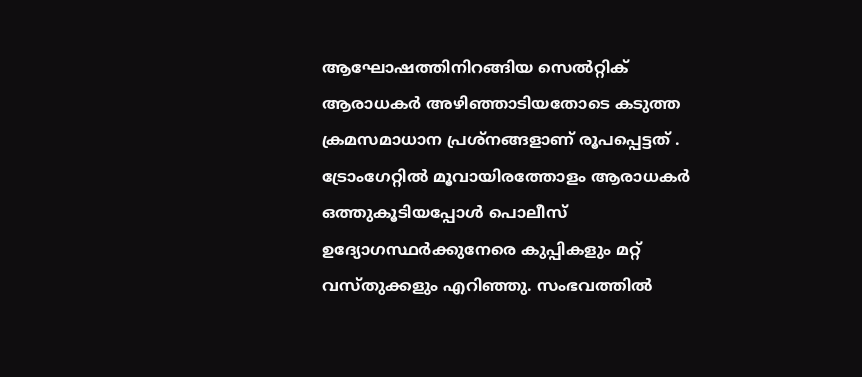ആഘോഷത്തിനിറങ്ങിയ സെൽറ്റിക് ആരാധകർ അഴിഞ്ഞാടിയതോടെ കടുത്ത ക്രമസമാധാന പ്രശ്നങ്ങളാണ് രൂപപ്പെട്ടത് . ട്രോംഗേറ്റിൽ മൂവായിരത്തോളം ആരാധകർ ഒത്തുകൂടിയപ്പോൾ പൊലീസ് ഉദ്യോഗസ്ഥർക്കുനേരെ കുപ്പികളും മറ്റ് വസ്തുക്കളും എറിഞ്ഞു. സംഭവത്തിൽ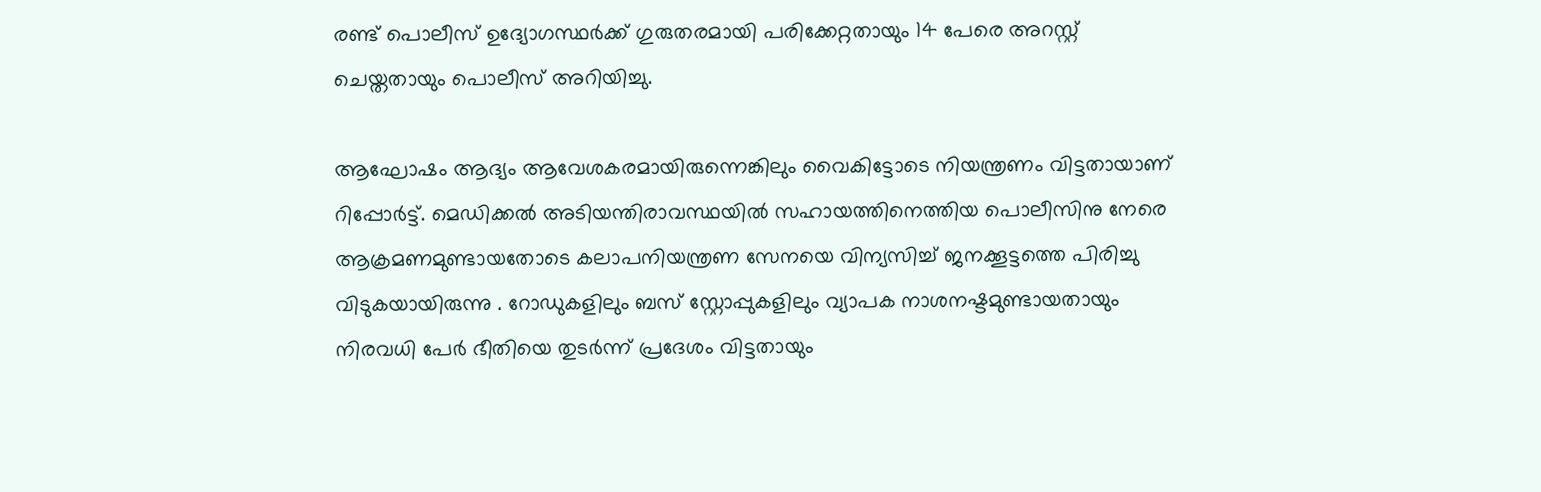രണ്ട് പൊലീസ് ഉദ്യോഗസ്ഥർക്ക് ഗുരുതരമായി പരിക്കേറ്റതായും 14 പേരെ അറസ്റ്റ് ചെയ്തതായും പൊലീസ് അറിയിച്ചു.

ആഘോഷം ആദ്യം ആവേശകരമായിരുന്നെങ്കിലും വൈകിട്ടോടെ നിയന്ത്രണം വിട്ടതായാണ് റിപ്പോർട്ട്. മെഡിക്കൽ അടിയന്തിരാവസ്ഥയിൽ സഹായത്തിനെത്തിയ പൊലീസിനു നേരെ ആക്രമണമുണ്ടായതോടെ കലാപനിയന്ത്രണ സേനയെ വിന്യസിച്ച് ജനക്കൂട്ടത്തെ പിരിച്ചു വിടുകയായിരുന്നു . റോഡുകളിലും ബസ് സ്റ്റോപ്പുകളിലും വ്യാപക നാശനഷ്ടമുണ്ടായതായും നിരവധി പേർ ഭീതിയെ തുടർന്ന് പ്രദേശം വിട്ടതായും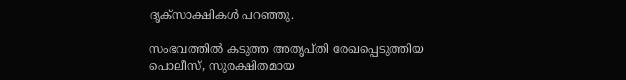ദൃക്സാക്ഷികൾ പറഞ്ഞു.

സംഭവത്തിൽ കടുത്ത അതൃപ്തി രേഖപ്പെടുത്തിയ പൊലീസ്, സുരക്ഷിതമായ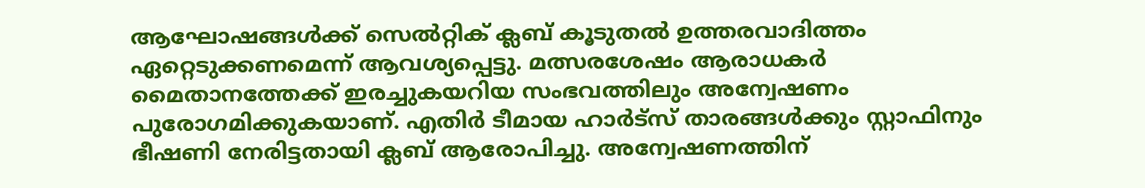ആഘോഷങ്ങൾക്ക് സെൽറ്റിക് ക്ലബ് കൂടുതൽ ഉത്തരവാദിത്തം ഏറ്റെടുക്കണമെന്ന് ആവശ്യപ്പെട്ടു. മത്സരശേഷം ആരാധകർ മൈതാനത്തേക്ക് ഇരച്ചുകയറിയ സംഭവത്തിലും അന്വേഷണം പുരോഗമിക്കുകയാണ്. എതിർ ടീമായ ഹാർട്സ് താരങ്ങൾക്കും സ്റ്റാഫിനും ഭീഷണി നേരിട്ടതായി ക്ലബ് ആരോപിച്ചു. അന്വേഷണത്തിന്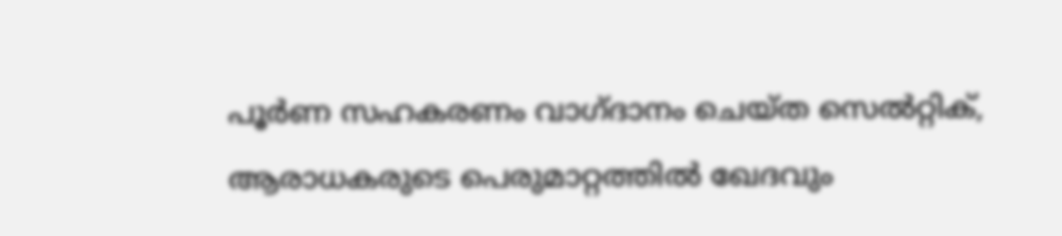പൂർണ സഹകരണം വാഗ്ദാനം ചെയ്ത സെൽറ്റിക്, ആരാധകരുടെ പെരുമാറ്റത്തിൽ ഖേദവും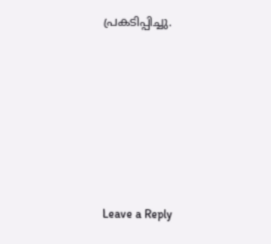പ്രകടിപ്പിച്ചു.











Leave a Reply